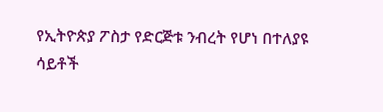የኢትዮጵያ ፖስታ የድርጅቱ ንብረት የሆነ በተለያዩ ሳይቶች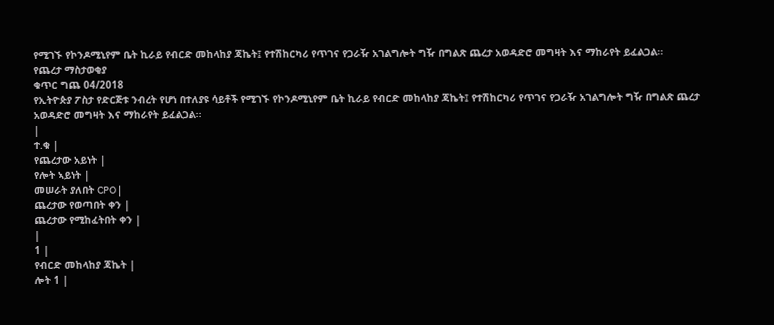የሚገኙ የኮንዶሚኒየም ቤት ኪራይ የብርድ መከላከያ ጃኬት፤ የተሽከርካሪ የጥገና የጋራዥ አገልግሎት ግዥ በግልጽ ጨረታ አወዳድሮ መግዛት እና ማከራየት ይፈልጋል፡፡
የጨረታ ማስታወቂያ
ቁጥር ግጨ 04/2018
የኢትዮጵያ ፖስታ የድርጅቱ ንብረት የሆነ በተለያዩ ሳይቶች የሚገኙ የኮንዶሚኒየም ቤት ኪራይ የብርድ መከላከያ ጃኬት፤ የተሽከርካሪ የጥገና የጋራዥ አገልግሎት ግዥ በግልጽ ጨረታ አወዳድሮ መግዛት እና ማከራየት ይፈልጋል፡፡
|
ተ.ቁ |
የጨረታው አይነት |
የሎት ኣይነት |
መሠራት ያለበት CPO |
ጨረታው የወጣበት ቀን |
ጨረታው የሚከፈትበት ቀን |
|
1 |
የብርድ መከላከያ ጃኬት |
ሎት 1 |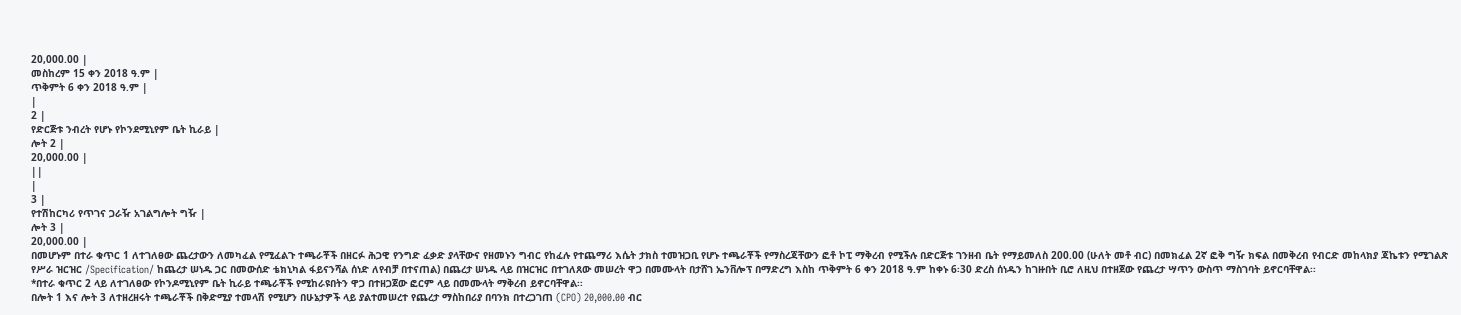20,000.00 |
መስከረም 15 ቀን 2018 ዓ.ም |
ጥቅምት 6 ቀን 2018 ዓ.ም |
|
2 |
የድርጅቱ ንብረት የሆኑ የኮንደሚኒየም ቤት ኪራይ |
ሎት 2 |
20,000.00 |
||
|
3 |
የተሽከርካሪ የጥገና ጋራዥ አገልግሎት ግዥ |
ሎት 3 |
20,000.00 |
በመሆኑም በተራ ቁጥር 1 ለተገለፀው ጨረታውን ለመካፈል የሚፈልጉ ተጫራቾች በዘርፉ ሕጋዊ የንግድ ፈቃድ ያላቸውና የዘመኑን ግብር የከፈሉ የተጨማሪ እሴት ታክስ ተመዝጋቢ የሆኑ ተጫራቾች የማስረጃቸውን ፎቶ ኮፒ ማቅረብ የሚችሉ በድርጅቱ ገንዘብ ቤት የማይመለስ 200.00 (ሁለት መቶ ብር) በመክፈል 2ኛ ፎቅ ግዥ ክፍል በመቅረብ የብርድ መከላክያ ጃኬቱን የሚገልጽ የሥራ ዝርዝር /Specification/ ከጨረታ ሠነዱ ጋር በመውሰድ ቴክኒካል ፋይናንሻል ሰነድ ለየብቻ በተናጠል) በጨረታ ሠነዱ ላይ በዝርዝር በተገለጸው መሠረት ዋጋ በመሙላት በታሸገ ኤንቨሎፕ በማድረግ እስከ ጥቅምት 6 ቀን 2018 ዓ.ም ከቀኑ 6፡30 ድረስ ሰነዱን ከገዙበት ቢሮ ለዚህ በተዘጀው የጨረታ ሣጥን ውስጥ ማስገባት ይኖርባቸዋል፡፡
*በተራ ቁጥር 2 ላይ ለተገለፀው የኮንዶሚኒየም ቤት ኪራይ ተጫራቾች የሚከራዩበትን ዋጋ በተዘጋጀው ፎርም ላይ በመሙላት ማቅረብ ይኖርባቸዋል፡፡
በሎት 1 እና ሎት 3 ለተዘረዘሩት ተጫራቾች በቅድሚያ ተመላሽ የሚሆን በሁኔታዎች ላይ ያልተመሠረተ የጨረታ ማስከበሪያ በባንክ በተረጋገጠ (CPO) 20,000.00 ብር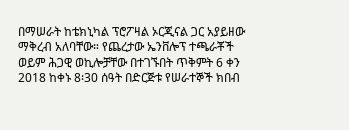በማሠራት ከቴክኒካል ፕሮፖዛል ኦርጂናል ጋር አያይዘው ማቅረብ አለባቸው። የጨረታው ኤንቨሎፕ ተጫራቾች ወይም ሕጋዊ ወኪሎቻቸው በተገኙበት ጥቅምት 6 ቀን 2018 ከቀኑ 8፡30 ሰዓት በድርጅቱ የሠራተኞች ክበብ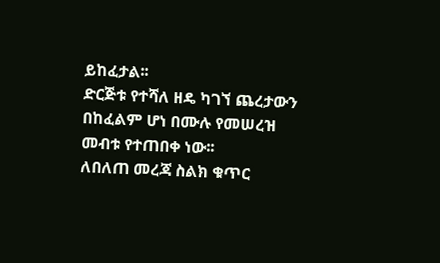ይከፈታል፡፡
ድርጅቱ የተሻለ ዘዴ ካገኘ ጨረታውን በከፈልም ሆነ በሙሉ የመሠረዝ መብቱ የተጠበቀ ነው፡፡
ለበለጠ መረጃ ስልክ ቁጥር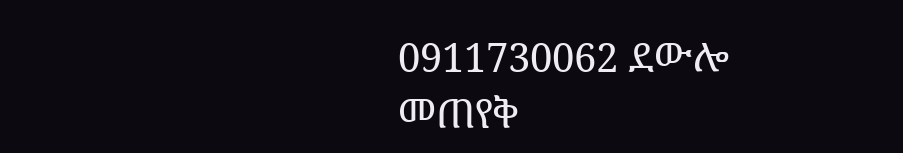0911730062 ደውሎ መጠየቅ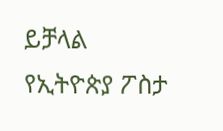ይቻላል
የኢትዮጵያ ፖስታ